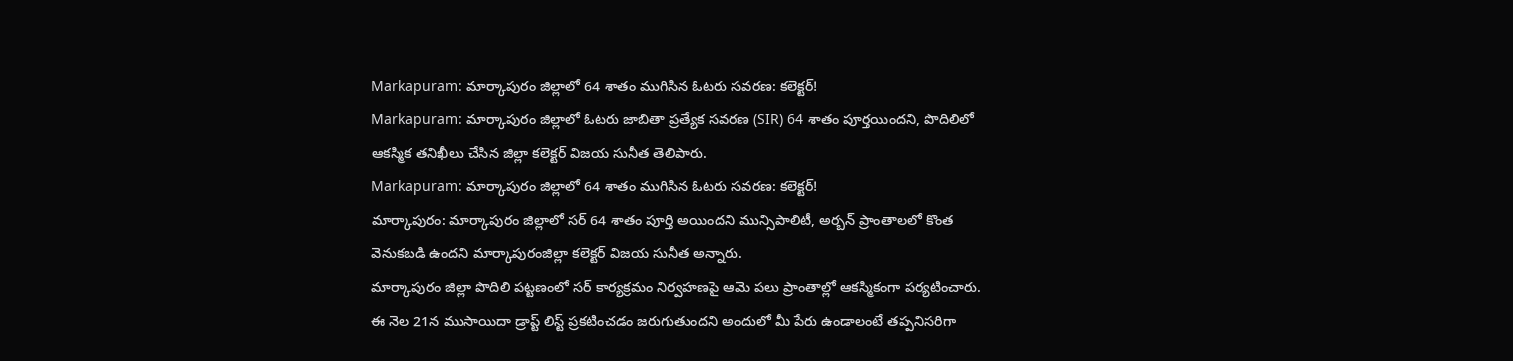Markapuram: మార్కాపురం జిల్లాలో 64 శాతం ముగిసిన ఓటరు సవరణ: కలెక్టర్!
Markapuram: మార్కాపురం జిల్లాలో ఓటరు జాబితా ప్రత్యేక సవరణ (SIR) 64 శాతం పూర్తయిందని, పొదిలిలో ఆకస్మిక తనిఖీలు చేసిన జిల్లా కలెక్టర్ విజయ సునీత తెలిపారు.
Markapuram: మార్కాపురం జిల్లాలో 64 శాతం ముగిసిన ఓటరు సవరణ: కలెక్టర్!
మార్కాపురం: మార్కాపురం జిల్లాలో సర్ 64 శాతం పూర్తి అయిందని మున్సిపాలిటీ, అర్బన్ ప్రాంతాలలో కొంత వెనుకబడి ఉందని మార్కాపురంజిల్లా కలెక్టర్ విజయ సునీత అన్నారు.
మార్కాపురం జిల్లా పొదిలి పట్టణంలో సర్ కార్యక్రమం నిర్వహణపై ఆమె పలు ప్రాంతాల్లో ఆకస్మికంగా పర్యటించారు.
ఈ నెల 21న ముసాయిదా డ్రాప్ట్ లిస్ట్ ప్రకటించడం జరుగుతుందని అందులో మీ పేరు ఉండాలంటే తప్పనిసరిగా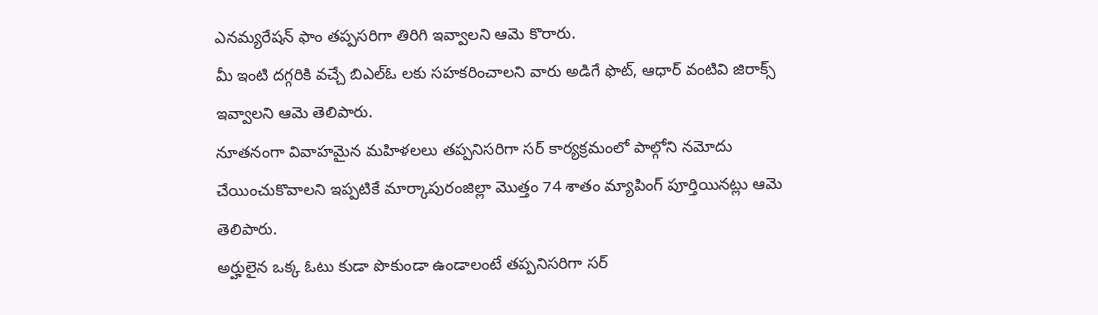ఎనమ్యరేషన్ ఫాం తప్పసరిగా తిరిగి ఇవ్వాలని ఆమె కొరారు.
మీ ఇంటి దగ్గరికి వచ్చే బిఎల్ఓ లకు సహకరించాలని వారు అడిగే ఫొట్, ఆధార్ వంటివి జిరాక్స్ ఇవ్వాలని ఆమె తెలిపారు.
నూతనంగా వివాహమైన మహిళలలు తప్పనిసరిగా సర్ కార్యక్రమంలో పాల్గోని నమోదు చేయించుకొవాలని ఇప్పటికే మార్కాపురంజిల్లా మొత్తం 74 శాతం మ్యాపింగ్ పూర్తియినట్లు ఆమె తెలిపారు.
అర్హులైన ఒక్క ఓటు కుడా పొకుండా ఉండాలంటే తప్పనిసరిగా సర్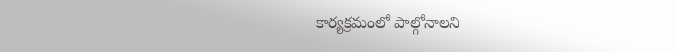కార్యక్రమంలో పాల్గోనాలని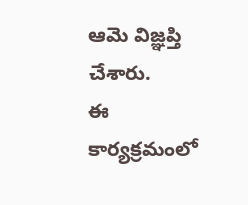ఆమె విజ్ఞప్తి చేశారు.
ఈ కార్యక్రమంలో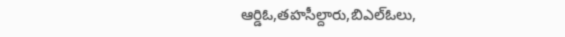ఆర్డిఓ,తహసీల్దారు,బిఎల్ఓలు,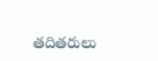తదితరులు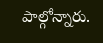పాల్గోన్నారు.